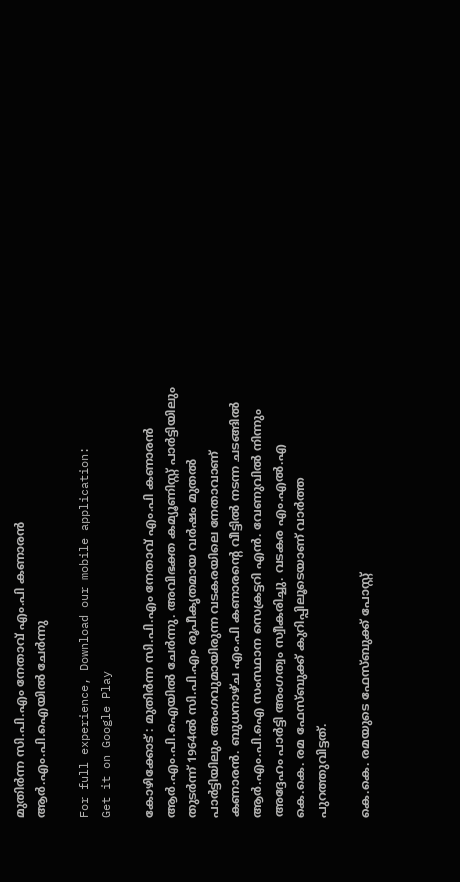മുതിര്‍ന്ന സി.പി.എം നേതാവ് എം.പി കണാരന്‍ ആര്‍.എം.പി.ഐയില്‍ ചേര്‍ന്നു

For full experience, Download our mobile application:
Get it on Google Play

കോഴിക്കോട് : മുതിര്‍ന്ന സി.പി.എം നേതാവ് എം.പി കണാരന്‍ ആര്‍.എം.പി.ഐയില്‍ ചേര്‍ന്നു. അവിഭക്ത കമ്യൂണിസ്റ്റ് പാര്‍ട്ടിയിലും തുടര്‍ന്ന് 1964ല്‍ സി.പി.എം രൂപീകൃതമായ വര്‍ഷം മുതല്‍ പാര്‍ട്ടിയിലും അംഗവുമായിരുന്ന വടകരയിലെ നേതാവാണ് കണാരന്‍. ബുധനാഴ്ച എം.പി കണാരന്‍റെ വീട്ടില്‍ നടന്ന ചടങ്ങില്‍ ആര്‍.എം.പി.ഐ സംസ്ഥാന സെക്രട്ടറി എന്‍. വേണുവില്‍ നിന്നും അദ്ദേഹം പാര്‍ട്ടി അംഗത്വം സ്വീകരിച്ചു. വടകര എം.എല്‍.എ കെ.കെ. രമ ഫേസ്ബുക്ക് കുറിപ്പിലൂടെയാണ് വാര്‍ത്ത പുറത്തുവിട്ടത്.

കെ.കെ. രമയുടെ ഫേസ്ബുക്ക് പോസ്റ്റ്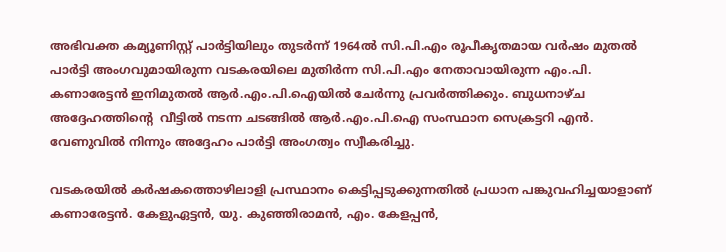അഭിവക്ത കമ്യൂണിസ്റ്റ് പാര്‍ട്ടിയിലും തുടര്‍ന്ന് 1964ല്‍ സി.പി.എം രൂപീകൃതമായ വര്‍ഷം മുതല്‍ പാര്‍ട്ടി അംഗവുമായിരുന്ന വടകരയിലെ മുതിര്‍ന്ന സി.പി.എം നേതാവായിരുന്ന എം.പി. കണാരേട്ടന്‍ ഇനിമുതല്‍ ആര്‍.എം.പി.ഐയില്‍ ചേര്‍ന്നു പ്രവര്‍ത്തിക്കും. ബുധനാഴ്ച അദ്ദേഹത്തിന്‍റെ  വീട്ടില്‍ നടന്ന ചടങ്ങില്‍ ആര്‍.എം.പി.ഐ സംസ്ഥാന സെക്രട്ടറി എന്‍. വേണുവില്‍ നിന്നും അദ്ദേഹം പാര്‍ട്ടി അംഗത്വം സ്വീകരിച്ചു.

വടകരയില്‍ കര്‍ഷകത്തൊഴിലാളി പ്രസ്ഥാനം കെട്ടിപ്പടുക്കുന്നതില്‍ പ്രധാന പങ്കുവഹിച്ചയാളാണ് കണാരേട്ടന്‍. കേളുഏട്ടന്‍, യു. കുഞ്ഞിരാമന്‍, എം. കേളപ്പന്‍,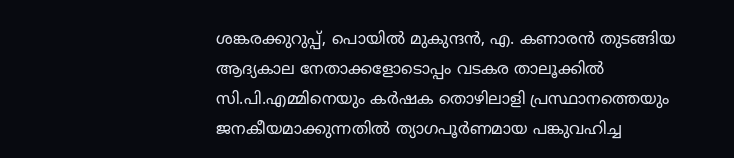ശങ്കരക്കുറുപ്പ്, പൊയില്‍ മുകുന്ദന്‍, എ. കണാരന്‍ തുടങ്ങിയ ആദ്യകാല നേതാക്കളോടൊപ്പം വടകര താലൂക്കില്‍ സി.പി.എമ്മിനെയും കര്‍ഷക തൊഴിലാളി പ്രസ്ഥാനത്തെയും ജനകീയമാക്കുന്നതില്‍ ത്യാഗപൂര്‍ണമായ പങ്കുവഹിച്ച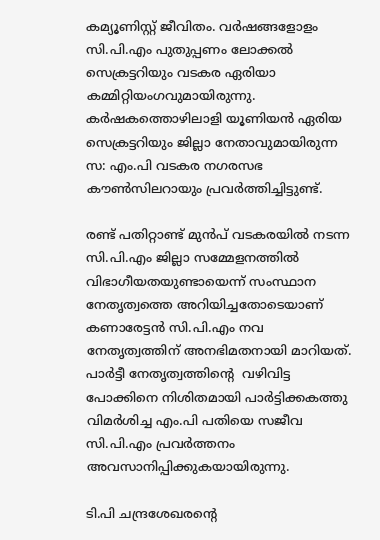കമ്യൂണിസ്റ്റ് ജീവിതം. വര്‍ഷങ്ങളോളം സി.പി.എം പുതുപ്പണം ലോക്കല്‍ സെക്രട്ടറിയും വടകര ഏരിയാ കമ്മിറ്റിയംഗവുമായിരുന്നു. കര്‍ഷകത്തൊഴിലാളി യൂണിയന്‍ ഏരിയ സെക്രട്ടറിയും ജില്ലാ നേതാവുമായിരുന്ന സ: എം.പി വടകര നഗരസഭ കൗണ്‍സിലറായും പ്രവര്‍ത്തിച്ചിട്ടുണ്ട്.

രണ്ട് പതിറ്റാണ്ട് മുന്‍പ് വടകരയില്‍ നടന്ന സി.പി.എം ജില്ലാ സമ്മേളനത്തില്‍ വിഭാഗീയതയുണ്ടായെന്ന് സംസ്ഥാന നേതൃത്വത്തെ അറിയിച്ചതോടെയാണ് കണാരേട്ടന്‍ സി.പി.എം നവ നേതൃത്വത്തിന് അനഭിമതനായി മാറിയത്. പാര്‍ട്ടീ നേതൃത്വത്തിന്‍റെ  വഴിവിട്ട പോക്കിനെ നിശിതമായി പാര്‍ട്ടിക്കകത്തു വിമര്‍ശിച്ച എം.പി പതിയെ സജീവ സി.പി.എം പ്രവര്‍ത്തനം അവസാനിപ്പിക്കുകയായിരുന്നു.

ടി.പി ചന്ദ്രശേഖരന്‍റെ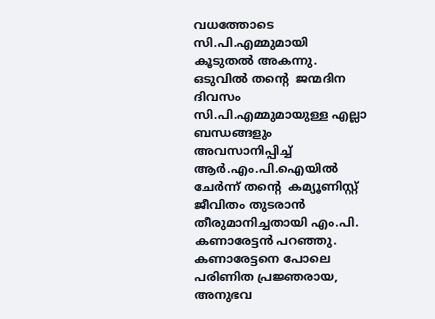വധത്തോടെ സി.പി.എമ്മുമായി കൂടുതല്‍ അകന്നു. ഒടുവില്‍ തന്‍റെ  ജന്മദിന ദിവസം സി.പി.എമ്മുമായുള്ള എല്ലാ ബന്ധങ്ങളും അവസാനിപ്പിച്ച്‌ ആര്‍.എം.പി.ഐയില്‍ ചേര്‍ന്ന് തന്‍റെ  കമ്യൂണിസ്റ്റ് ജീവിതം തുടരാന്‍ തീരുമാനിച്ചതായി എം.പി. കണാരേട്ടന്‍ പറഞ്ഞു. കണാരേട്ടനെ പോലെ പരിണിത പ്രജ്ഞരായ, അനുഭവ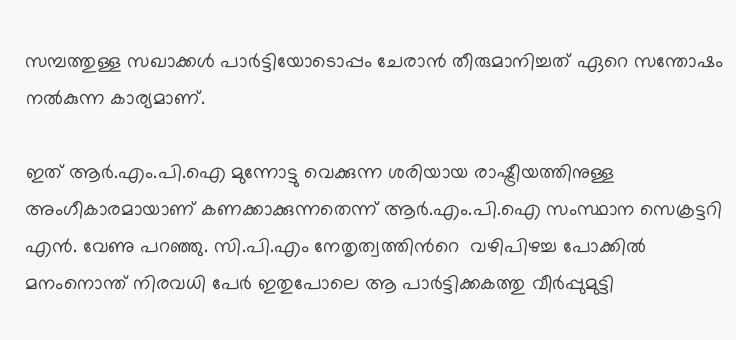സമ്പത്തുള്ള സഖാക്കള്‍ പാര്‍ട്ടിയോടൊപ്പം ചേരാന്‍ തീരുമാനിച്ചത് ഏറെ സന്തോഷം നല്‍കുന്ന കാര്യമാണ്‌.

ഇത് ആര്‍.എം.പി.ഐ മുന്നോട്ടു വെക്കുന്ന ശരിയായ രാഷ്ട്രീയത്തിനുള്ള അംഗീകാരമായാണ് കണക്കാക്കുന്നതെന്ന് ആര്‍.എം.പി.ഐ സംസ്ഥാന സെക്രട്ടറി എന്‍. വേണു പറഞ്ഞു. സി.പി.എം നേതൃത്വത്തിന്‍റെ  വഴിപിഴച്ച പോക്കില്‍ മനംനൊന്ത് നിരവധി പേര്‍ ഇതുപോലെ ആ പാര്‍ട്ടിക്കകത്തു വീര്‍പ്പുമുട്ടി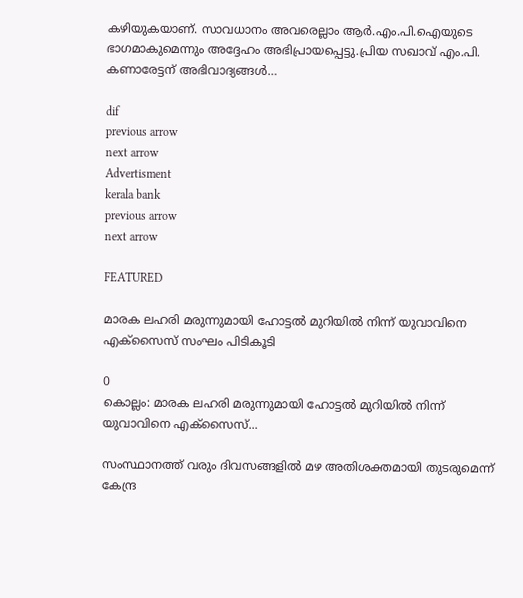കഴിയുകയാണ്. സാവധാനം അവരെല്ലാം ആര്‍.എം.പി.ഐയുടെ ഭാഗമാകുമെന്നും അദ്ദേഹം അഭിപ്രായപ്പെട്ടു.പ്രിയ സഖാവ് എം.പി. കണാരേട്ടന് അഭിവാദ്യങ്ങള്‍…

dif
previous arrow
next arrow
Advertisment
kerala bank
previous arrow
next arrow

FEATURED

മാരക ലഹരി മരുന്നുമായി ഹോട്ടൽ മുറിയിൽ നിന്ന് യുവാവിനെ എക്സൈസ് സംഘം പിടികൂടി

0
കൊല്ലം: മാരക ലഹരി മരുന്നുമായി ഹോട്ടൽ മുറിയിൽ നിന്ന് യുവാവിനെ എക്സൈസ്...

സംസ്ഥാനത്ത് വരും ദിവസങ്ങളിൽ മഴ അതിശക്തമായി തുടരുമെന്ന് കേന്ദ്ര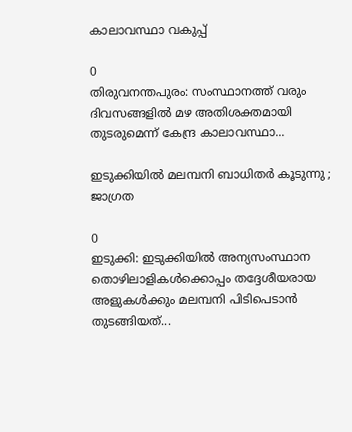കാലാവസ്ഥാ വകുപ്പ്

0
തിരുവനന്തപുരം: സംസ്ഥാനത്ത് വരും ദിവസങ്ങളിൽ മഴ അതിശക്തമായി തുടരുമെന്ന് കേന്ദ്ര കാലാവസ്ഥാ...

ഇടുക്കിയിൽ മലമ്പനി ബാധിതർ കൂടുന്നു ; ജാഗ്രത

0
ഇടുക്കി: ഇടുക്കിയിൽ അന്യസംസ്ഥാന തൊഴിലാളികൾക്കൊപ്പം തദ്ദേശീയരായ അളുകൾക്കും മലമ്പനി പിടിപെടാൻ തുടങ്ങിയത്...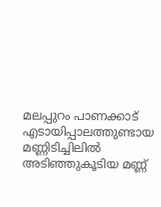മലപ്പുറം പാണക്കാട് എടായിപ്പാലത്തുണ്ടായ മണ്ണിടിച്ചിലിൽ അടിഞ്ഞുകൂടിയ മണ്ണ്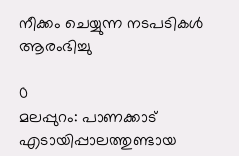നീക്കം ചെയ്യുന്ന നടപടികൾ ആരംഭിച്ചു

0
മലപ്പുറം: പാണക്കാട് എടായിപ്പാലത്തുണ്ടായ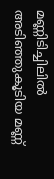മണ്ണിടിച്ചിലിൽ അടിഞ്ഞുകൂടിയ മണ്ണ്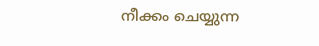നീക്കം ചെയ്യുന്ന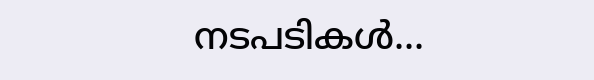നടപടികൾ...